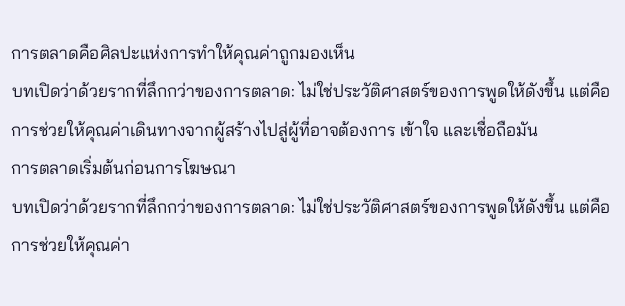การตลาดคือศิลปะแห่งการทำให้คุณค่าถูกมองเห็น
บทเปิดว่าด้วยรากที่ลึกกว่าของการตลาด: ไม่ใช่ประวัติศาสตร์ของการพูดให้ดังขึ้น แต่คือการช่วยให้คุณค่าเดินทางจากผู้สร้างไปสู่ผู้ที่อาจต้องการ เข้าใจ และเชื่อถือมัน
การตลาดเริ่มต้นก่อนการโฆษณา
บทเปิดว่าด้วยรากที่ลึกกว่าของการตลาด: ไม่ใช่ประวัติศาสตร์ของการพูดให้ดังขึ้น แต่คือการช่วยให้คุณค่า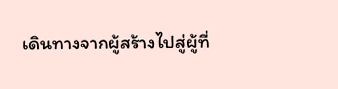เดินทางจากผู้สร้างไปสู่ผู้ที่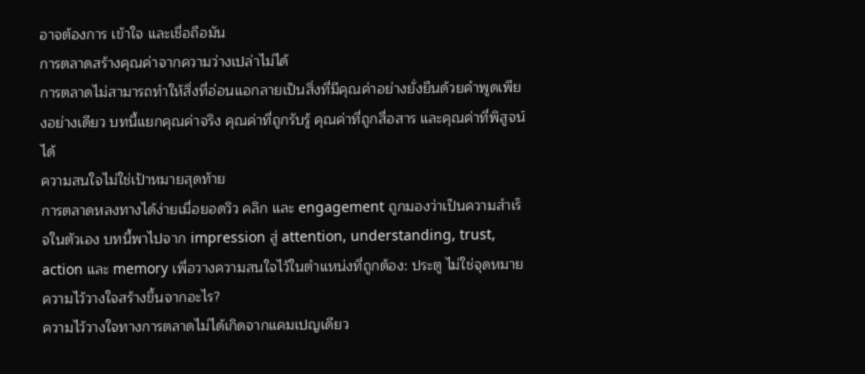อาจต้องการ เข้าใจ และเชื่อถือมัน
การตลาดสร้างคุณค่าจากความว่างเปล่าไม่ได้
การตลาดไม่สามารถทำให้สิ่งที่อ่อนแอกลายเป็นสิ่งที่มีคุณค่าอย่างยั่งยืนด้วยคำพูดเพียงอย่างเดียว บทนี้แยกคุณค่าจริง คุณค่าที่ถูกรับรู้ คุณค่าที่ถูกสื่อสาร และคุณค่าที่พิสูจน์ได้
ความสนใจไม่ใช่เป้าหมายสุดท้าย
การตลาดหลงทางได้ง่ายเมื่อยอดวิว คลิก และ engagement ถูกมองว่าเป็นความสำเร็จในตัวเอง บทนี้พาไปจาก impression สู่ attention, understanding, trust, action และ memory เพื่อวางความสนใจไว้ในตำแหน่งที่ถูกต้อง: ประตู ไม่ใช่จุดหมาย
ความไว้วางใจสร้างขึ้นจากอะไร?
ความไว้วางใจทางการตลาดไม่ได้เกิดจากแคมเปญเดียว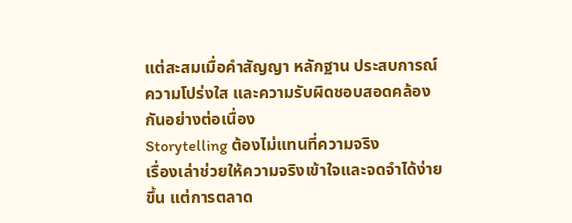แต่สะสมเมื่อคำสัญญา หลักฐาน ประสบการณ์ ความโปร่งใส และความรับผิดชอบสอดคล้องกันอย่างต่อเนื่อง
Storytelling ต้องไม่แทนที่ความจริง
เรื่องเล่าช่วยให้ความจริงเข้าใจและจดจำได้ง่ายขึ้น แต่การตลาด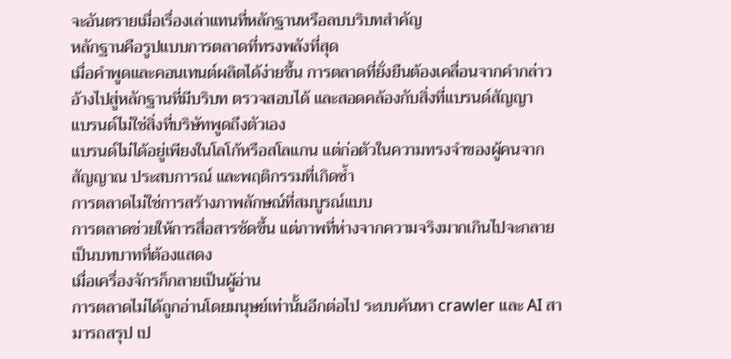จะอันตรายเมื่อเรื่องเล่าแทนที่หลักฐานหรือลบบริบทสำคัญ
หลักฐานคือรูปแบบการตลาดที่ทรงพลังที่สุด
เมื่อคำพูดและคอนเทนต์ผลิตได้ง่ายขึ้น การตลาดที่ยั่งยืนต้องเคลื่อนจากคำกล่าวอ้างไปสู่หลักฐานที่มีบริบท ตรวจสอบได้ และสอดคล้องกับสิ่งที่แบรนด์สัญญา
แบรนด์ไม่ใช่สิ่งที่บริษัทพูดถึงตัวเอง
แบรนด์ไม่ได้อยู่เพียงในโลโก้หรือสโลแกน แต่ก่อตัวในความทรงจำของผู้คนจากสัญญาณ ประสบการณ์ และพฤติกรรมที่เกิดซ้ำ
การตลาดไม่ใช่การสร้างภาพลักษณ์ที่สมบูรณ์แบบ
การตลาดช่วยให้การสื่อสารชัดขึ้น แต่ภาพที่ห่างจากความจริงมากเกินไปจะกลายเป็นบทบาทที่ต้องแสดง
เมื่อเครื่องจักรก็กลายเป็นผู้อ่าน
การตลาดไม่ได้ถูกอ่านโดยมนุษย์เท่านั้นอีกต่อไป ระบบค้นหา crawler และ AI สามารถสรุป เป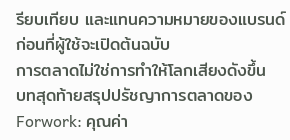รียบเทียบ และแทนความหมายของแบรนด์ก่อนที่ผู้ใช้จะเปิดต้นฉบับ
การตลาดไม่ใช่การทำให้โลกเสียงดังขึ้น
บทสุดท้ายสรุปปรัชญาการตลาดของ Forwork: คุณค่า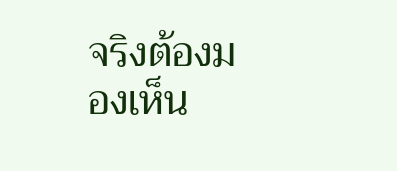จริงต้องมองเห็น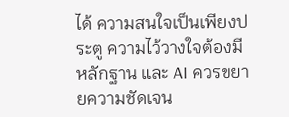ได้ ความสนใจเป็นเพียงประตู ความไว้วางใจต้องมีหลักฐาน และ AI ควรขยายความชัดเจน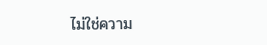ไม่ใช่ความ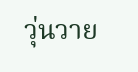วุ่นวาย